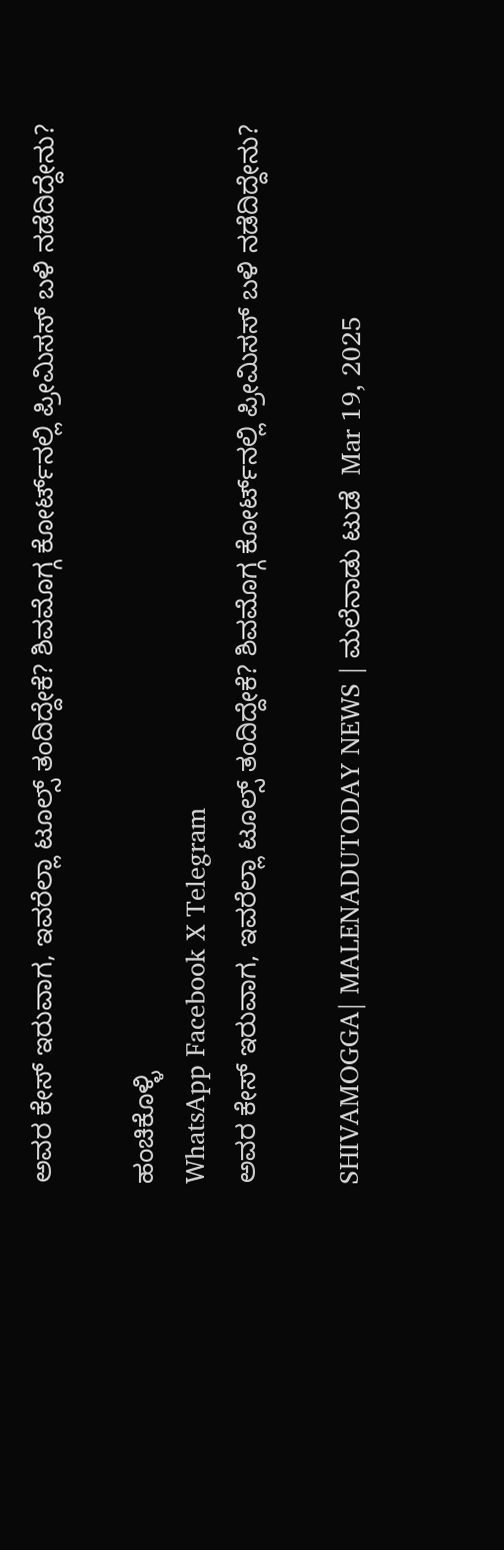ಅವರ ಕೇಸ್‌ ಇರುವಾಗ, ಇವರೆಲ್ಲಾ ಟೂಲ್ಸ್‌ ತಂದಿದ್ದೇಕೆ? ಶಿವಮೊಗ್ಗ ಕೋರ್ಟ್‌ನಲ್ಲಿ ಪ್ರೀಮಿಸಸ್‌ ಬಳಿ ನಡೆದಿದ್ದೇನು?

ಹಂಚಿಕೊಳ್ಳಿ
WhatsApp Facebook X Telegram
ಅವರ ಕೇಸ್‌ ಇರುವಾಗ, ಇವರೆಲ್ಲಾ ಟೂಲ್ಸ್‌ ತಂದಿದ್ದೇಕೆ? ಶಿವಮೊಗ್ಗ ಕೋರ್ಟ್‌ನಲ್ಲಿ ಪ್ರೀಮಿಸಸ್‌ ಬಳಿ ನಡೆದಿದ್ದೇನು?

SHIVAMOGGA| MALENADUTODAY NEWS | ಮಲೆನಾಡು ಟುಡೆ  Mar 19, 2025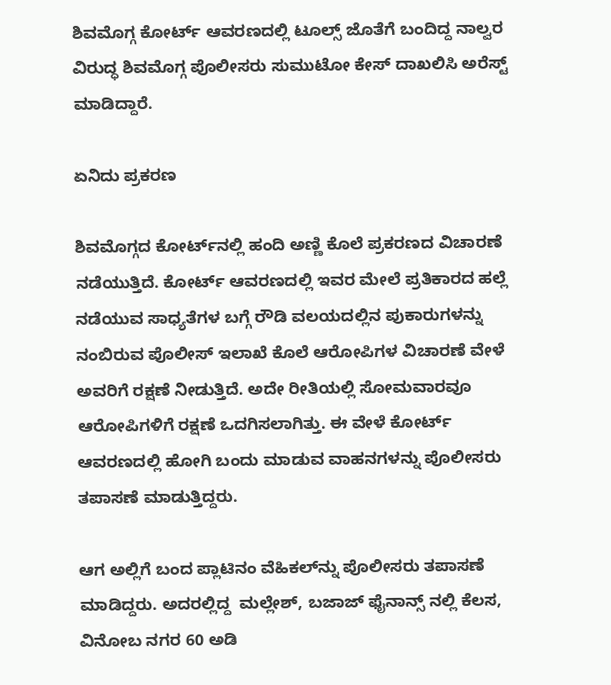ಶಿವಮೊಗ್ಗ ಕೋರ್ಟ್‌ ಆವರಣದಲ್ಲಿ ಟೂಲ್ಸ್‌ ಜೊತೆಗೆ ಬಂದಿದ್ದ ನಾಲ್ವರ ವಿರುದ್ಧ ಶಿವಮೊಗ್ಗ ಪೊಲೀಸರು ಸುಮುಟೋ ಕೇಸ್‌ ದಾಖಲಿಸಿ ಅರೆಸ್ಟ್‌ ಮಾಡಿದ್ದಾರೆ.

ಏನಿದು ಪ್ರಕರಣ

ಶಿವಮೊಗ್ಗದ ಕೋರ್ಟ್‌ನಲ್ಲಿ ಹಂದಿ ಅಣ್ಣಿ ಕೊಲೆ ಪ್ರಕರಣದ ವಿಚಾರಣೆ ನಡೆಯುತ್ತಿದೆ. ಕೋರ್ಟ್‌ ಆವರಣದಲ್ಲಿ ಇವರ ಮೇಲೆ ಪ್ರತಿಕಾರದ ಹಲ್ಲೆ ನಡೆಯುವ ಸಾಧ್ಯತೆಗಳ ಬಗ್ಗೆ ರೌಡಿ ವಲಯದಲ್ಲಿನ ಪುಕಾರುಗಳನ್ನು ನಂಬಿರುವ ಪೊಲೀಸ್‌ ಇಲಾಖೆ ಕೊಲೆ ಆರೋಪಿಗಳ ವಿಚಾರಣೆ ವೇಳೆ ಅವರಿಗೆ ರಕ್ಷಣೆ ನೀಡುತ್ತಿದೆ. ಅದೇ ರೀತಿಯಲ್ಲಿ ಸೋಮವಾರವೂ ಆರೋಪಿಗಳಿಗೆ ರಕ್ಷಣೆ ಒದಗಿಸಲಾಗಿತ್ತು. ಈ ವೇಳೆ ಕೋರ್ಟ್‌ ಆವರಣದಲ್ಲಿ ಹೋಗಿ ಬಂದು ಮಾಡುವ ವಾಹನಗಳನ್ನು ಪೊಲೀಸರು ತಪಾಸಣೆ ಮಾಡುತ್ತಿದ್ದರು.

ಆಗ ಅಲ್ಲಿಗೆ ಬಂದ ಪ್ಲಾಟಿನಂ ವೆಹಿಕಲ್‌ನ್ನು ಪೊಲೀಸರು ತಪಾಸಣೆ ಮಾಡಿದ್ದರು. ಅದರಲ್ಲಿದ್ದ  ಮಲ್ಲೇಶ್, ಬಜಾಜ್ ಫೈನಾನ್ಸ್ ನಲ್ಲಿ ಕೆಲಸ, ವಿನೋಬ ನಗರ 60 ಅಡಿ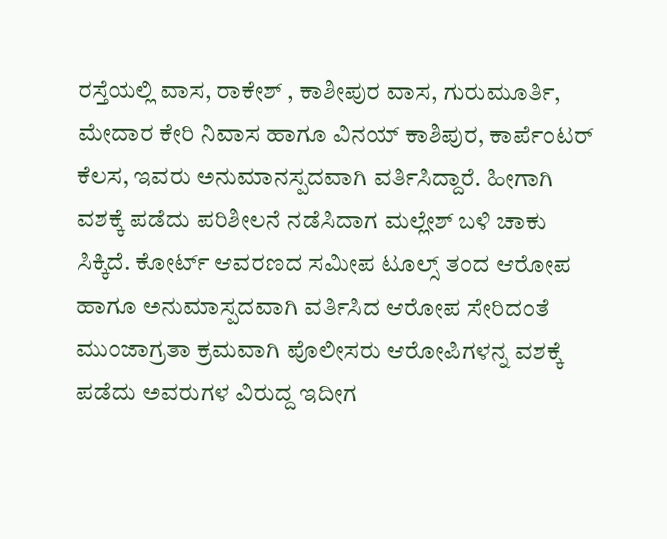ರಸ್ತೆಯಲ್ಲಿ ವಾಸ, ರಾಕೇಶ್ , ಕಾಶೀಪುರ ವಾಸ, ಗುರುಮೂರ್ತಿ, ಮೇದಾರ ಕೇರಿ ನಿವಾಸ ಹಾಗೂ ವಿನಯ್‌ ಕಾಶಿಪುರ, ಕಾರ್ಪೆಂಟರ್ ಕೆಲಸ, ಇವರು ಅನುಮಾನಸ್ಪದವಾಗಿ ವರ್ತಿಸಿದ್ದಾರೆ. ಹೀಗಾಗಿ ವಶಕ್ಕೆ ಪಡೆದು ಪರಿಶೀಲನೆ ನಡೆಸಿದಾಗ ಮಲ್ಲೇಶ್‌ ಬಳಿ ಚಾಕು ಸಿಕ್ಕಿದೆ. ಕೋರ್ಟ್‌ ಆವರಣದ ಸಮೀಪ ಟೂಲ್ಸ್ ‌ತಂದ ಆರೋಪ ಹಾಗೂ ಅನುಮಾಸ್ಪದವಾಗಿ ವರ್ತಿಸಿದ ಆರೋಪ ಸೇರಿದಂತೆ ಮುಂಜಾಗ್ರತಾ ಕ್ರಮವಾಗಿ ಪೊಲೀಸರು ಆರೋಪಿಗಳನ್ನ ವಶಕ್ಕೆ ಪಡೆದು ಅವರುಗಳ ವಿರುದ್ದ ಇದೀಗ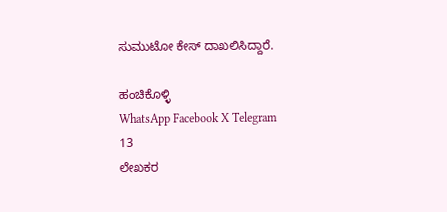ಸುಮುಟೋ ಕೇಸ್‌ ದಾಖಲಿಸಿದ್ದಾರೆ.

ಹಂಚಿಕೊಳ್ಳಿ
WhatsApp Facebook X Telegram
13
ಲೇಖಕರ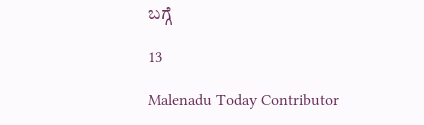ಬಗ್ಗೆ

13

Malenadu Today Contributor